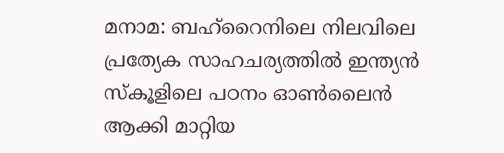മനാമ: ബഹ്റൈനിലെ നിലവിലെ പ്രത്യേക സാഹചര്യത്തിൽ ഇന്ത്യൻ സ്കൂളിലെ പഠനം ഓൺലൈൻ ആക്കി മാറ്റിയ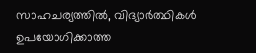സാഹചര്യത്തിൽ, വിദ്യാർത്ഥികൾ ഉപയോഗിക്കാത്ത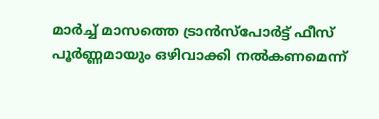മാർച്ച് മാസത്തെ ട്രാൻസ്പോർട്ട് ഫീസ് പൂർണ്ണമായും ഒഴിവാക്കി നൽകണമെന്ന്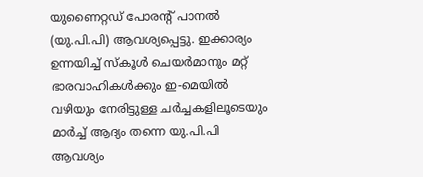യുണൈറ്റഡ് പോരന്റ് പാനൽ (യു.പി.പി) ആവശ്യപ്പെട്ടു. ഇക്കാര്യം ഉന്നയിച്ച് സ്കൂൾ ചെയർമാനും മറ്റ് ഭാരവാഹികൾക്കും ഇ-മെയിൽ വഴിയും നേരിട്ടുള്ള ചർച്ചകളിലൂടെയും മാർച്ച് ആദ്യം തന്നെ യു.പി.പി ആവശ്യം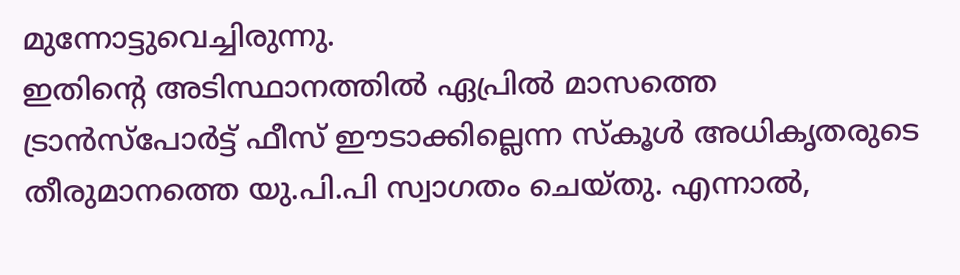മുന്നോട്ടുവെച്ചിരുന്നു.
ഇതിന്റെ അടിസ്ഥാനത്തിൽ ഏപ്രിൽ മാസത്തെ ട്രാൻസ്പോർട്ട് ഫീസ് ഈടാക്കില്ലെന്ന സ്കൂൾ അധികൃതരുടെ തീരുമാനത്തെ യു.പി.പി സ്വാഗതം ചെയ്തു. എന്നാൽ,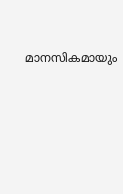മാനസികമായും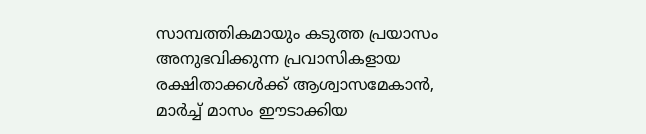സാമ്പത്തികമായും കടുത്ത പ്രയാസം അനുഭവിക്കുന്ന പ്രവാസികളായ രക്ഷിതാക്കൾക്ക് ആശ്വാസമേകാൻ, മാർച്ച് മാസം ഈടാക്കിയ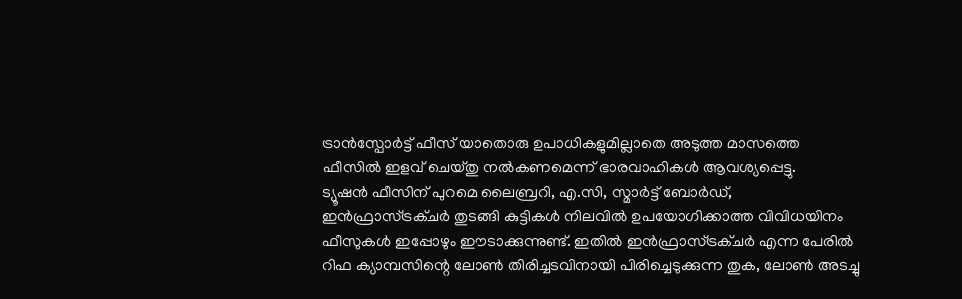ട്രാൻസ്പോർട്ട് ഫീസ് യാതൊരു ഉപാധികളുമില്ലാതെ അടുത്ത മാസത്തെ ഫീസിൽ ഇളവ് ചെയ്തു നൽകണമെന്ന് ഭാരവാഹികൾ ആവശ്യപ്പെട്ടു.
ട്യൂഷൻ ഫീസിന് പുറമെ ലൈബ്രറി, എ.സി, സ്മാർട്ട് ബോർഡ്, ഇൻഫ്രാസ്ട്രക്ചർ തുടങ്ങി കുട്ടികൾ നിലവിൽ ഉപയോഗിക്കാത്ത വിവിധയിനം ഫീസുകൾ ഇപ്പോഴും ഈടാക്കുന്നുണ്ട്. ഇതിൽ ഇൻഫ്രാസ്ട്രക്ചർ എന്ന പേരിൽ റിഫ ക്യാമ്പസിന്റെ ലോൺ തിരിച്ചടവിനായി പിരിച്ചെടുക്കുന്ന തുക, ലോൺ അടച്ചു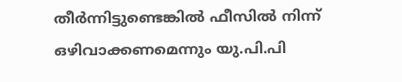തീർന്നിട്ടുണ്ടെങ്കിൽ ഫീസിൽ നിന്ന് ഒഴിവാക്കണമെന്നും യു.പി.പി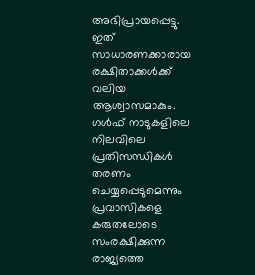അഭിപ്രായപ്പെട്ടു. ഇത് സാധാരണക്കാരായ രക്ഷിതാക്കൾക്ക് വലിയ ആശ്വാസമാകും.
ഗൾഫ് നാടുകളിലെ നിലവിലെ പ്രതിസന്ധികൾ തരണം ചെയ്യപ്പെടുമെന്നും പ്രവാസികളെ കരുതലോടെ സംരക്ഷിക്കുന്ന രാജ്യത്തെ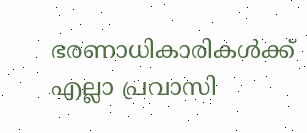ഭരണാധികാരികൾക്ക് എല്ലാ പ്രവാസി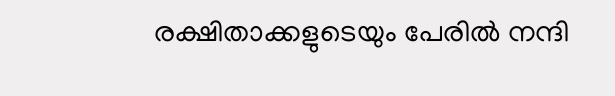രക്ഷിതാക്കളുടെയും പേരിൽ നന്ദി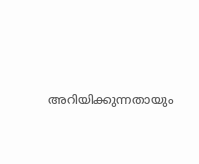അറിയിക്കുന്നതായും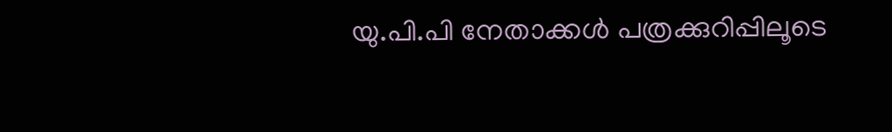യു.പി.പി നേതാക്കൾ പത്രക്കുറിപ്പിലൂടെ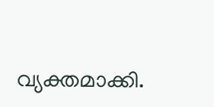വ്യക്തമാക്കി.